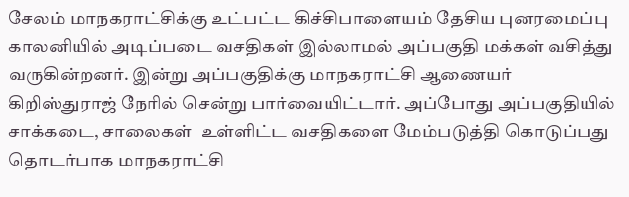சேலம் மாநகராட்சிக்கு உட்பட்ட கிச்சிபாளையம் தேசிய புனரமைப்பு காலனியில் அடிப்படை வசதிகள் இல்லாமல் அப்பகுதி மக்கள் வசித்து வருகின்றனர். இன்று அப்பகுதிக்கு மாநகராட்சி ஆணையர் கிறிஸ்துராஜ் நேரில் சென்று பார்வையிட்டார். அப்போது அப்பகுதியில் சாக்கடை, சாலைகள்  உள்ளிட்ட வசதிகளை மேம்படுத்தி கொடுப்பது தொடர்பாக மாநகராட்சி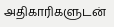அதிகாரிகளுடன்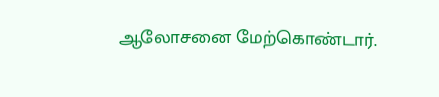ஆலோசனை மேற்கொண்டார்.